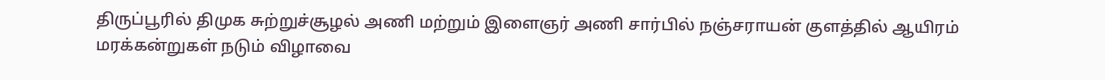திருப்பூரில் திமுக சுற்றுச்சூழல் அணி மற்றும் இளைஞர் அணி சார்பில் நஞ்சராயன் குளத்தில் ஆயிரம் மரக்கன்றுகள் நடும் விழாவை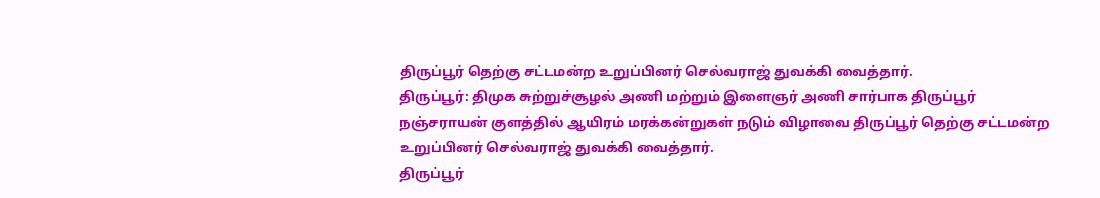திருப்பூர் தெற்கு சட்டமன்ற உறுப்பினர் செல்வராஜ் துவக்கி வைத்தார்.
திருப்பூர்: திமுக சுற்றுச்சூழல் அணி மற்றும் இளைஞர் அணி சார்பாக திருப்பூர் நஞ்சராயன் குளத்தில் ஆயிரம் மரக்கன்றுகள் நடும் விழாவை திருப்பூர் தெற்கு சட்டமன்ற உறுப்பினர் செல்வராஜ் துவக்கி வைத்தார்.
திருப்பூர்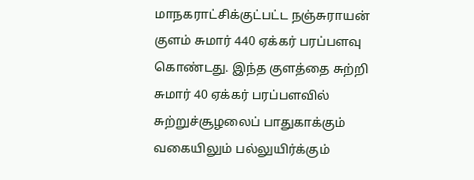மாநகராட்சிக்குட்பட்ட நஞ்சுராயன் குளம் சுமார் 440 ஏக்கர் பரப்பளவு கொண்டது. இந்த குளத்தை சுற்றி சுமார் 40 ஏக்கர் பரப்பளவில் சுற்றுச்சூழலைப் பாதுகாக்கும் வகையிலும் பல்லுயிர்க்கும்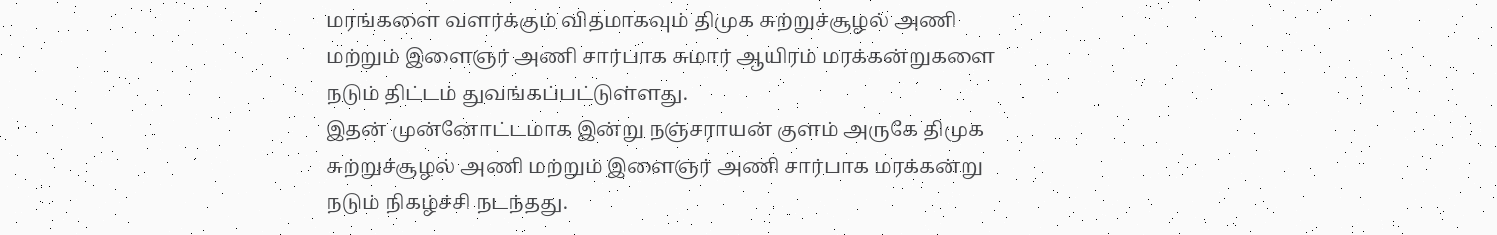மரங்களை வளர்க்கும் விதமாகவும் திமுக சுற்றுச்சூழல் அணி மற்றும் இளைஞர் அணி சார்பாக சுமார் ஆயிரம் மரக்கன்றுகளை நடும் திட்டம் துவங்கப்பட்டுள்ளது.
இதன் முன்னோட்டமாக இன்று நஞ்சராயன் குளம் அருகே திமுக சுற்றுச்சூழல் அணி மற்றும் இளைஞர் அணி சார்பாக மரக்கன்று நடும் நிகழ்ச்சி நடந்தது.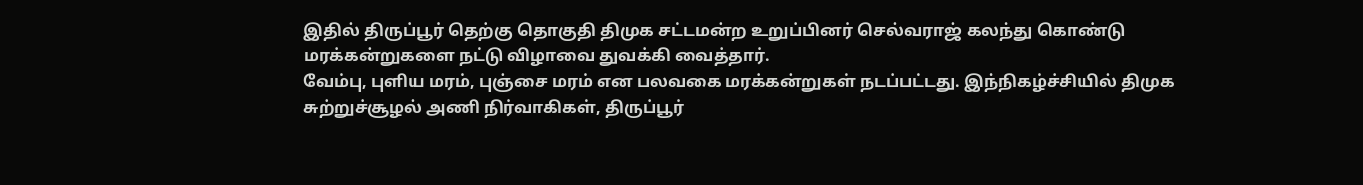இதில் திருப்பூர் தெற்கு தொகுதி திமுக சட்டமன்ற உறுப்பினர் செல்வராஜ் கலந்து கொண்டு மரக்கன்றுகளை நட்டு விழாவை துவக்கி வைத்தார்.
வேம்பு, புளிய மரம், புஞ்சை மரம் என பலவகை மரக்கன்றுகள் நடப்பட்டது. இந்நிகழ்ச்சியில் திமுக சுற்றுச்சூழல் அணி நிர்வாகிகள், திருப்பூர்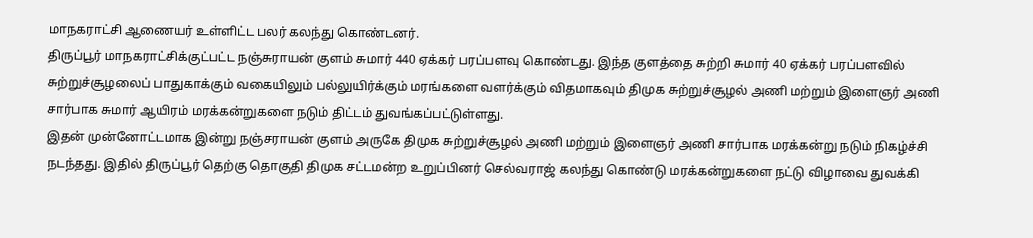மாநகராட்சி ஆணையர் உள்ளிட்ட பலர் கலந்து கொண்டனர்.
திருப்பூர் மாநகராட்சிக்குட்பட்ட நஞ்சுராயன் குளம் சுமார் 440 ஏக்கர் பரப்பளவு கொண்டது. இந்த குளத்தை சுற்றி சுமார் 40 ஏக்கர் பரப்பளவில் சுற்றுச்சூழலைப் பாதுகாக்கும் வகையிலும் பல்லுயிர்க்கும் மரங்களை வளர்க்கும் விதமாகவும் திமுக சுற்றுச்சூழல் அணி மற்றும் இளைஞர் அணி சார்பாக சுமார் ஆயிரம் மரக்கன்றுகளை நடும் திட்டம் துவங்கப்பட்டுள்ளது.
இதன் முன்னோட்டமாக இன்று நஞ்சராயன் குளம் அருகே திமுக சுற்றுச்சூழல் அணி மற்றும் இளைஞர் அணி சார்பாக மரக்கன்று நடும் நிகழ்ச்சி நடந்தது. இதில் திருப்பூர் தெற்கு தொகுதி திமுக சட்டமன்ற உறுப்பினர் செல்வராஜ் கலந்து கொண்டு மரக்கன்றுகளை நட்டு விழாவை துவக்கி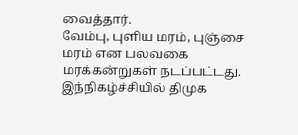வைத்தார்.
வேம்பு, புளிய மரம், புஞ்சை மரம் என பலவகை மரக்கன்றுகள் நடப்பட்டது. இந்நிகழ்ச்சியில் திமுக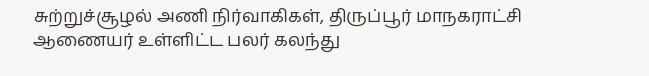சுற்றுச்சூழல் அணி நிர்வாகிகள், திருப்பூர் மாநகராட்சி ஆணையர் உள்ளிட்ட பலர் கலந்து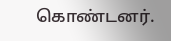கொண்டனர்.